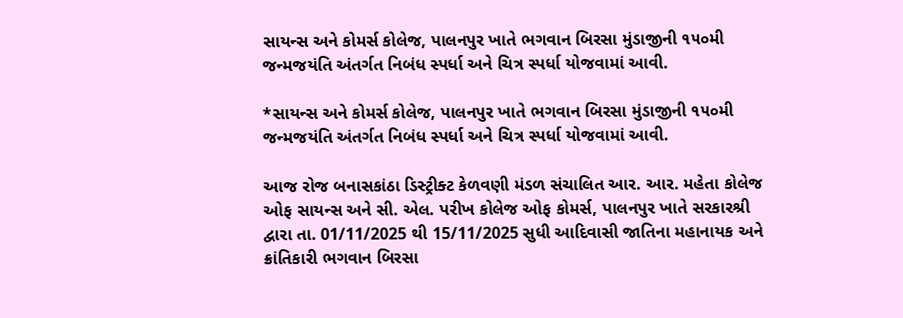સાયન્સ અને કોમર્સ કોલેજ, પાલનપુર ખાતે ભગવાન બિરસા મુંડાજીની ૧૫૦મી જન્મજયંતિ અંતર્ગત નિબંધ સ્પર્ધા અને ચિત્ર સ્પર્ધા યોજવામાં આવી.

*સાયન્સ અને કોમર્સ કોલેજ, પાલનપુર ખાતે ભગવાન બિરસા મુંડાજીની ૧૫૦મી જન્મજયંતિ અંતર્ગત નિબંધ સ્પર્ધા અને ચિત્ર સ્પર્ધા યોજવામાં આવી.

આજ રોજ બનાસકાંઠા ડિસ્ટ્રીક્ટ કેળવણી મંડળ સંચાલિત આર. આર. મહેતા કોલેજ ઓફ સાયન્સ અને સી. એલ. પરીખ કોલેજ ઓફ કોમર્સ, પાલનપુર ખાતે સરકારશ્રી દ્વારા તા. 01/11/2025 થી 15/11/2025 સુધી આદિવાસી જાતિના મહાનાયક અને ક્રાંતિકારી ભગવાન બિરસા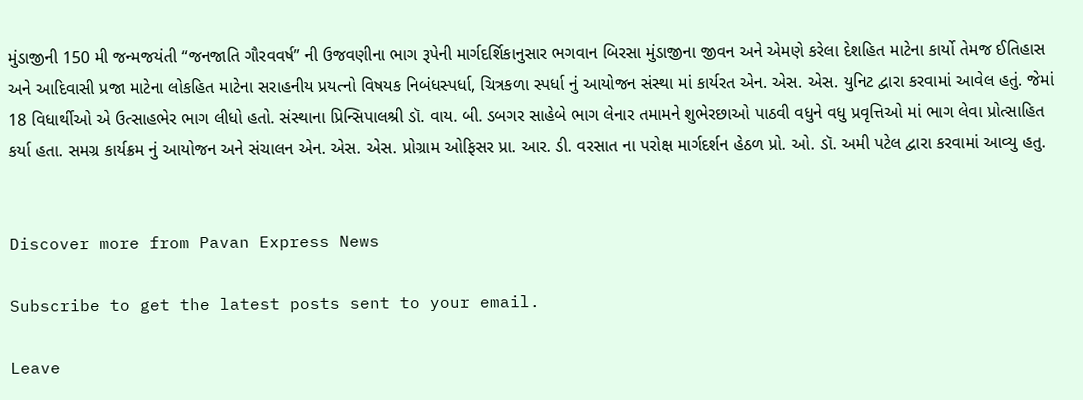મુંડાજીની 150 મી જન્મજયંતી “જનજાતિ ગૌરવવર્ષ” ની ઉજવણીના ભાગ રૂપેની માર્ગદર્શિકાનુસાર ભગવાન બિરસા મુંડાજીના જીવન અને એમણે કરેલા દેશહિત માટેના કાર્યો તેમજ ઈતિહાસ અને આદિવાસી પ્રજા માટેના લોકહિત માટેના સરાહનીય પ્રયત્નો વિષયક નિબંધસ્પર્ધા, ચિત્રકળા સ્પર્ધા નું આયોજન સંસ્થા માં કાર્યરત એન. એસ. એસ. યુનિટ દ્વારા કરવામાં આવેલ હતું. જેમાં 18 વિધાર્થીઓ એ ઉત્સાહભેર ભાગ લીધો હતો. સંસ્થાના પ્રિન્સિપાલશ્રી ડૉ. વાય. બી. ડબગર સાહેબે ભાગ લેનાર તમામને શુભેરછાઓ પાઠવી વધુને વધુ પ્રવૃત્તિઓ માં ભાગ લેવા પ્રોત્સાહિત કર્યા હતા. સમગ્ર કાર્યક્રમ નું આયોજન અને સંચાલન એન. એસ. એસ. પ્રોગ્રામ ઓફિસર પ્રા. આર. ડી. વરસાત ના પરોક્ષ માર્ગદર્શન હેઠળ પ્રો. ઓ. ડૉ. અમી પટેલ દ્વારા કરવામાં આવ્યુ હતુ.


Discover more from Pavan Express News

Subscribe to get the latest posts sent to your email.

Leave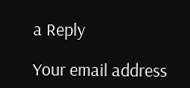a Reply

Your email address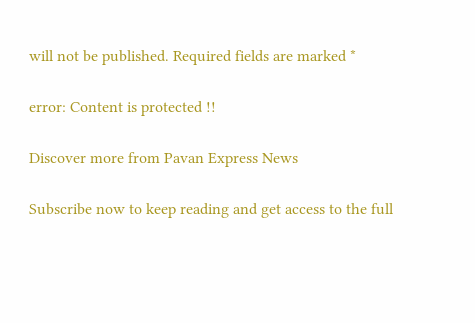will not be published. Required fields are marked *

error: Content is protected !!

Discover more from Pavan Express News

Subscribe now to keep reading and get access to the full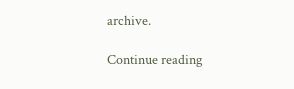archive.

Continue reading